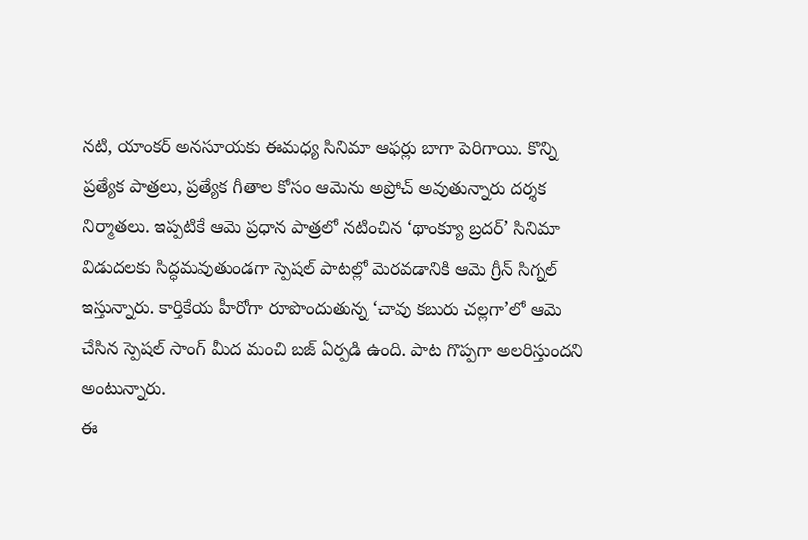నటి, యాంకర్ అనసూయకు ఈమధ్య సినిమా ఆఫర్లు బాగా పెరిగాయి. కొన్ని ప్రత్యేక పాత్రలు, ప్రత్యేక గీతాల కోసం ఆమెను అప్రోచ్ అవుతున్నారు దర్శక నిర్మాతలు. ఇప్పటికే ఆమె ప్రధాన పాత్రలో నటించిన ‘థాంక్యూ బ్రదర్’ సినిమా విడుదలకు సిద్ధమవుతుండగా స్పెషల్ పాటల్లో మెరవడానికి ఆమె గ్రీన్ సిగ్నల్ ఇస్తున్నారు. కార్తికేయ హీరోగా రూపొందుతున్న ‘చావు కబురు చల్లగా’లో ఆమె చేసిన స్పెషల్ సాంగ్ మీద మంచి బజ్ ఏర్పడి ఉంది. పాట గొప్పగా అలరిస్తుందని అంటున్నారు.
ఈ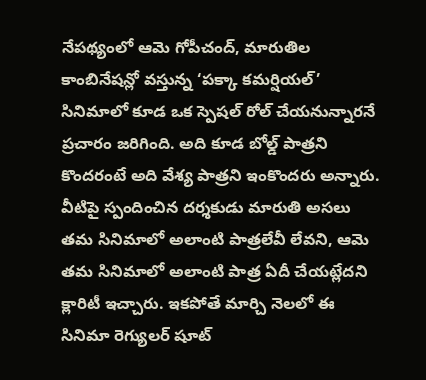నేపథ్యంలో ఆమె గోపీచంద్, మారుతిల కాంబినేషన్లో వస్తున్న ‘పక్కా కమర్షియల్’ సినిమాలో కూడ ఒక స్పెషల్ రోల్ చేయనున్నారనే ప్రచారం జరిగింది. అది కూడ బోల్డ్ పాత్రని కొందరంటే అది వేశ్య పాత్రని ఇంకొందరు అన్నారు. వీటిపై స్పందించిన దర్శకుడు మారుతి అసలు తమ సినిమాలో అలాంటి పాత్రలేవీ లేవని, ఆమె తమ సినిమాలో అలాంటి పాత్ర ఏదీ చేయట్లేదని క్లారిటీ ఇచ్చారు. ఇకపోతే మార్చి నెలలో ఈ సినిమా రెగ్యులర్ షూట్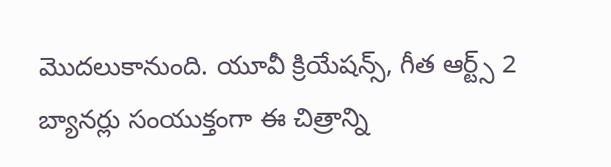మొదలుకానుంది. యూవీ క్రియేషన్స్, గీత ఆర్ట్స్ 2 బ్యానర్లు సంయుక్తంగా ఈ చిత్రాన్ని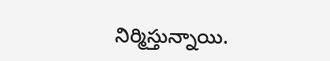నిర్మిస్తున్నాయి.